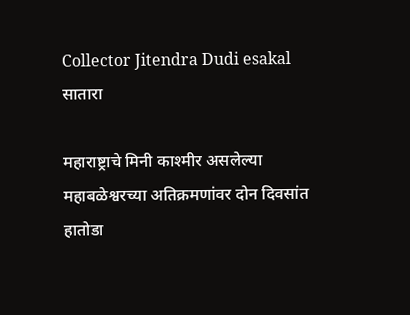Collector Jitendra Dudi esakal
सातारा

महाराष्ट्राचे मिनी काश्मीर असलेल्या महाबळेश्वरच्या अतिक्रमणांवर दोन दिवसांत हातोडा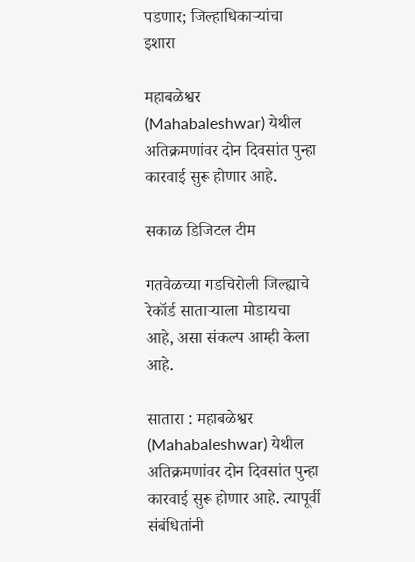पडणार; जिल्हाधिकाऱ्यांचा इशारा

महाबळेश्वर (Mahabaleshwar) येथील अतिक्रमणांवर दोन दिवसांत पुन्हा कारवाई सुरू होणार आहे.

सकाळ डिजिटल टीम

गतवेळच्या गडचिरोली जिल्ह्याचे रेकॉर्ड साताऱ्याला मोडायचा आहे, असा संकल्प आम्ही केला आहे.

सातारा : महाबळेश्वर (Mahabaleshwar) येथील अतिक्रमणांवर दोन दिवसांत पुन्हा कारवाई सुरू होणार आहे. त्यापूर्वी संबंधितांनी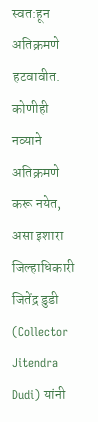स्वत:हून अतिक्रमणे हटवावीत. कोणीही नव्याने अतिक्रमणे करू नयेत, असा इशारा जिल्हाधिकारी जितेंद्र डुडी (Collector Jitendra Dudi) यांनी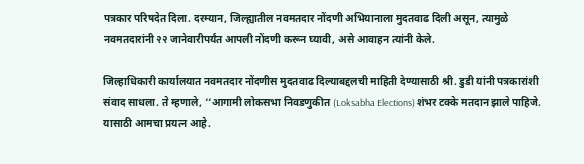पत्रकार परिषदेत दिला. दरम्यान, जिल्ह्यातील नवमतदार नोंदणी अभियानाला मुदतवाढ दिली असून, त्यामुळे नवमतदारांनी २२ जानेवारीपर्यंत आपली नोंदणी करून घ्यावी, असे आवाहन त्यांनी केले.

जिल्हाधिकारी कार्यालयात नवमतदार नोंदणीस मुदतवाढ दिल्याबद्दलची माहिती देण्यासाठी श्री. डुडी यांनी पत्रकारांशी संवाद साधला. ते म्हणाले, ‘‘आगामी लोकसभा निवडणुकीत (Loksabha Elections) शंभर टक्के मतदान झाले पाहिजे. यासाठी आमचा प्रयत्न आहे.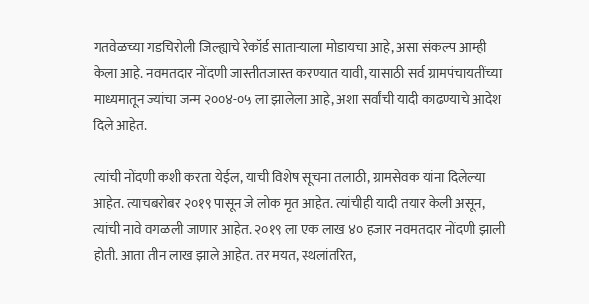गतवेळच्या गडचिरोली जिल्ह्याचे रेकॉर्ड साताऱ्याला मोडायचा आहे, असा संकल्प आम्ही केला आहे. नवमतदार नोंदणी जास्तीतजास्त करण्यात यावी, यासाठी सर्व ग्रामपंचायतींच्या माध्यमातून ज्यांचा जन्म २००४-०५ ला झालेला आहे, अशा सर्वांची यादी काढण्याचे आदेश दिले आहेत.

त्यांची नोंदणी कशी करता येईल, याची विशेष सूचना तलाठी, ग्रामसेवक यांना दिलेल्या आहेत. त्याचबरोबर २०१९ पासून जे लोक मृत आहेत. त्यांचीही यादी तयार केली असून, त्यांची नावे वगळली जाणार आहेत. २०१९ ला एक लाख ४० हजार नवमतदार नोंदणी झाली होती. आता तीन लाख झाले आहेत. तर मयत, स्थलांतरित,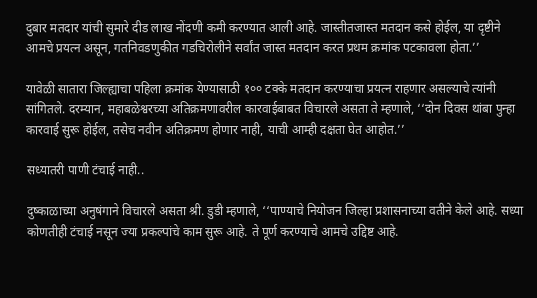दुबार मतदार यांची सुमारे दीड लाख नोंदणी कमी करण्यात आली आहे. जास्तीतजास्त मतदान कसे होईल, या दृष्टीने आमचे प्रयत्न असून, गतनिवडणुकीत गडचिरोलीने सर्वांत जास्त मतदान करत प्रथम क्रमांक पटकावला होता.’’

यावेळी सातारा जिल्ह्याचा पहिला क्रमांक येण्यासाठी १०० टक्के मतदान करण्याचा प्रयत्न राहणार असल्याचे त्यांनी सांगितले. दरम्यान, महाबळेश्वरच्या अतिक्रमणावरील कारवाईबाबत विचारले असता ते म्हणाले, ‘‘दोन दिवस थांबा पुन्हा कारवाई सुरू होईल, तसेच नवीन अतिक्रमण होणार नाही, याची आम्ही दक्षता घेत आहोत.’’

सध्यातरी पाणी टंचाई नाही..

दुष्काळाच्या अनुषंगाने विचारले असता श्री. डुडी म्हणाले, ‘‘पाण्याचे नियोजन जिल्हा प्रशासनाच्या वतीने केले आहे. सध्या कोणतीही टंचाई नसून ज्या प्रकल्पांचे काम सुरू आहे. ते पूर्ण करण्याचे आमचे उद्दिष्ट आहे.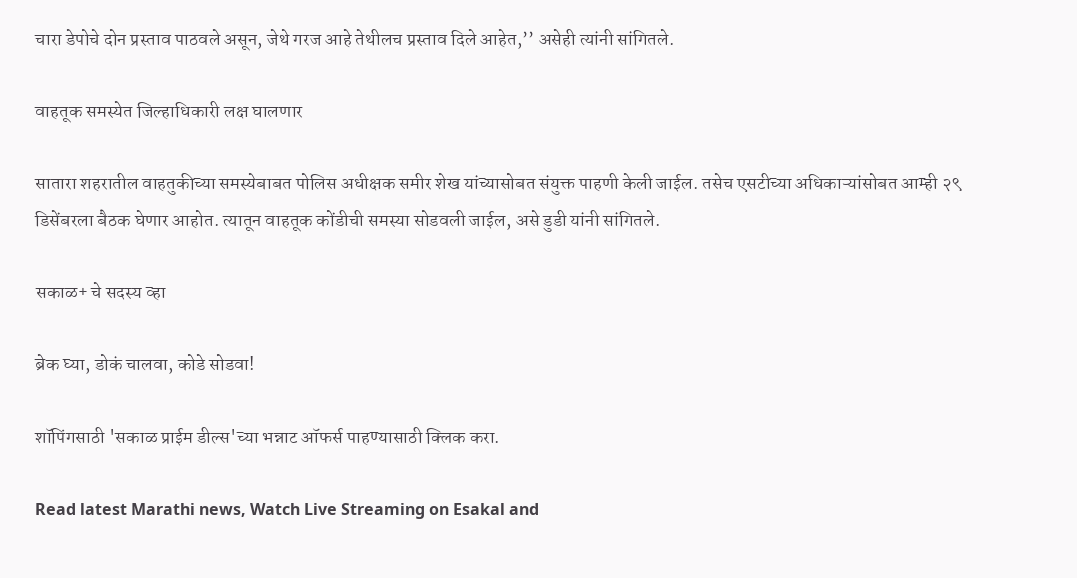चारा डेपोचे दोन प्रस्ताव पाठवले असून, जेथे गरज आहे तेथीलच प्रस्ताव दिले आहेत,’’ असेही त्यांनी सांगितले.

वाहतूक समस्येत जिल्हाधिकारी लक्ष घालणार

सातारा शहरातील वाहतुकीच्या समस्येबाबत पोलिस अधीक्षक समीर शेख यांच्यासोबत संयुक्त पाहणी केली जाईल. तसेच एसटीच्या अधिकाऱ्यांसोबत आम्ही २९ डिसेंबरला बैठक घेणार आहोत. त्यातून वाहतूक कोंडीची समस्या सोडवली जाईल, असे डुडी यांनी सांगितले.

सकाळ+ चे सदस्य व्हा

ब्रेक घ्या, डोकं चालवा, कोडे सोडवा!

शॉपिंगसाठी 'सकाळ प्राईम डील्स'च्या भन्नाट ऑफर्स पाहण्यासाठी क्लिक करा.

Read latest Marathi news, Watch Live Streaming on Esakal and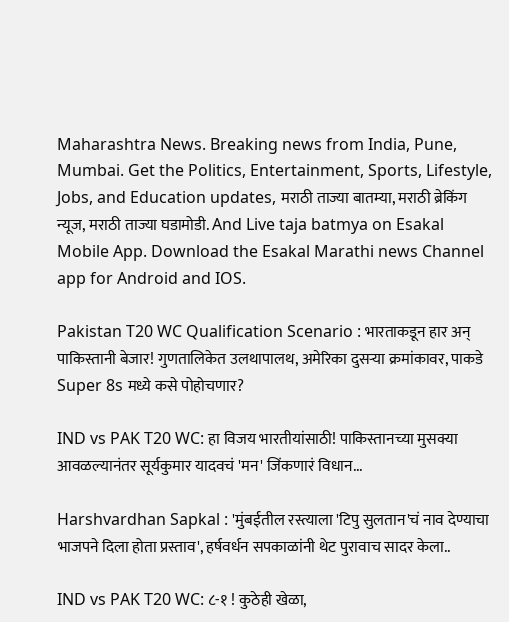Maharashtra News. Breaking news from India, Pune, Mumbai. Get the Politics, Entertainment, Sports, Lifestyle, Jobs, and Education updates, मराठी ताज्या बातम्या, मराठी ब्रेकिंग न्यूज, मराठी ताज्या घडामोडी. And Live taja batmya on Esakal Mobile App. Download the Esakal Marathi news Channel app for Android and IOS.

Pakistan T20 WC Qualification Scenario : भारताकडून हार अन् पाकिस्तानी बेजार! गुणतालिकेत उलथापालथ, अमेरिका दुसऱ्या क्रमांकावर, पाकडे Super 8s मध्ये कसे पोहोचणार?

IND vs PAK T20 WC: हा विजय भारतीयांसाठी! पाकिस्तानच्या मुसक्या आवळल्यानंतर सूर्यकुमार यादवचं 'मन' जिंकणारं विधान...

Harshvardhan Sapkal : 'मुंबईतील रस्त्याला 'टिपु सुलतान'चं नाव देण्याचा भाजपने दिला होता प्रस्ताव', हर्षवर्धन सपकाळांनी थेट पुरावाच सादर केला..

IND vs PAK T20 WC: ८-१ ! कुठेही खेळा,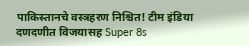पाकिस्तानचे वस्त्रहरण निश्चित! टीम इंडिया दणदणीत विजयासह Super 8s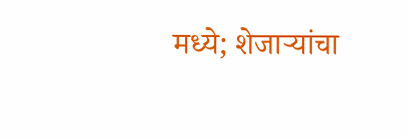मध्ये; शेजाऱ्यांचा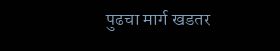पुढचा मार्ग खडतर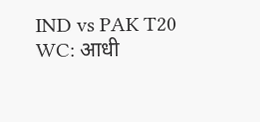IND vs PAK T20 WC: आधी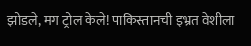झोडले, मग ट्रोल केले! पाकिस्तानची इभ्रत वेशीला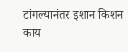टांगल्यानंतर इशान किशन काय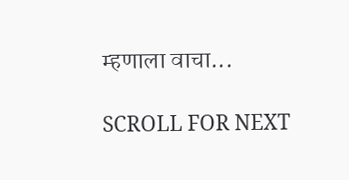म्हणाला वाचा...

SCROLL FOR NEXT